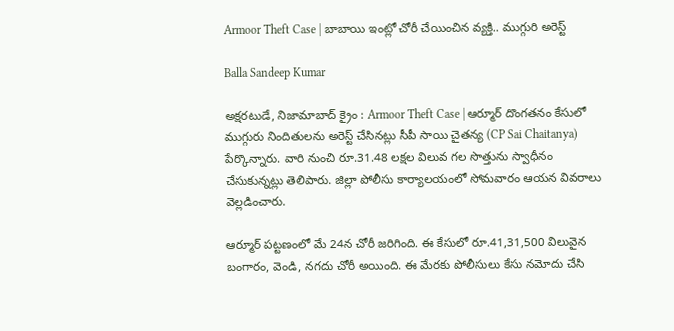Armoor Theft Case | బాబాయి ఇంట్లో చోరీ చేయించిన వ్యక్తి.. ముగ్గురి అరెస్ట్

Balla Sandeep Kumar

అక్షరటుడే, నిజామాబాద్ క్రైం : Armoor Theft Case | ఆర్మూర్ దొంగతనం కేసులో ముగ్గురు నిందితులను అరెస్ట్ చేసినట్లు సీపీ సాయి చైతన్య (CP Sai Chaitanya) పేర్కొన్నారు. వారి నుంచి రూ.31.48 లక్షల విలువ గల సొత్తును స్వాధీనం చేసుకున్నట్లు తెలిపారు. జిల్లా పోలీసు కార్యాలయంలో సోమవారం ఆయన వివరాలు వెల్లడించారు.

ఆర్మూర్ పట్టణంలో మే 24న చోరీ జరిగింది. ఈ కేసులో రూ.41,31,500 విలువైన బంగారం, వెండి, నగదు చోరీ అయింది. ఈ మేరకు పోలీసులు కేసు నమోదు చేసి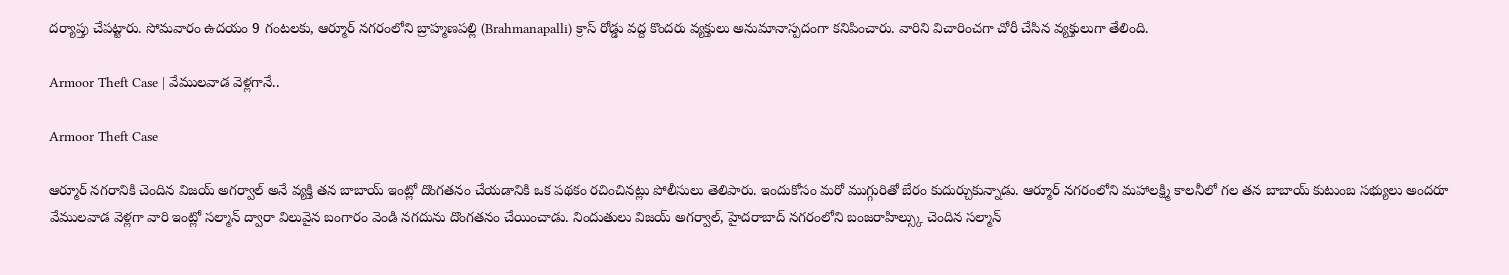దర్యాప్తు చేపట్టారు. సోమవారం ఉదయం 9 గంటలకు, ఆర్మూర్ నగరంలోని బ్రాహ్మణపల్లి (Brahmanapalli) క్రాస్ రోడ్డు వద్ద కొందరు వ్యక్తులు అనుమానాస్పదంగా కనిపించారు. వారిని విచారించగా చోరీ చేసిన వ్యక్తులుగా తేలింది.

Armoor Theft Case | వేములవాడ వెళ్లగానే..

Armoor Theft Case

ఆర్మూర్ నగరానికి చెందిన విజయ్ అగర్వాల్ అనే వ్యక్తి తన బాబాయ్ ఇంట్లో దొంగతనం చేయడానికి ఒక పథకం రచించినట్లు పోలీసులు తెలిపారు. ఇందుకోసం మరో ముగ్గురితో బేరం కుదుర్చుకున్నాడు. ఆర్మూర్ నగరంలోని మహాలక్ష్మి కాలనీలో గల తన బాబాయ్ కుటుంబ సభ్యులు అందరూ వేములవాడ వెళ్లగా వారి ఇంట్లో సల్మాన్ ద్వారా విలువైన బంగారం వెండి నగదును దొంగతనం చేయించాడు. నిందుతులు విజయ్ అగర్వాల్, హైదరాబాద్ నగరంలోని బంజరాహిల్స్కు చెందిన సల్మాన్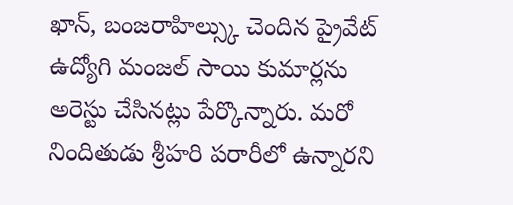ఖాన్, బంజరాహిల్స్కు చెందిన ప్రైవేట్ ఉద్యోగి మంజల్ సాయి కుమార్లను అరెస్టు చేసినట్లు పేర్కొన్నారు. మరో నిందితుడు శ్రీహరి పరారీలో ఉన్నారని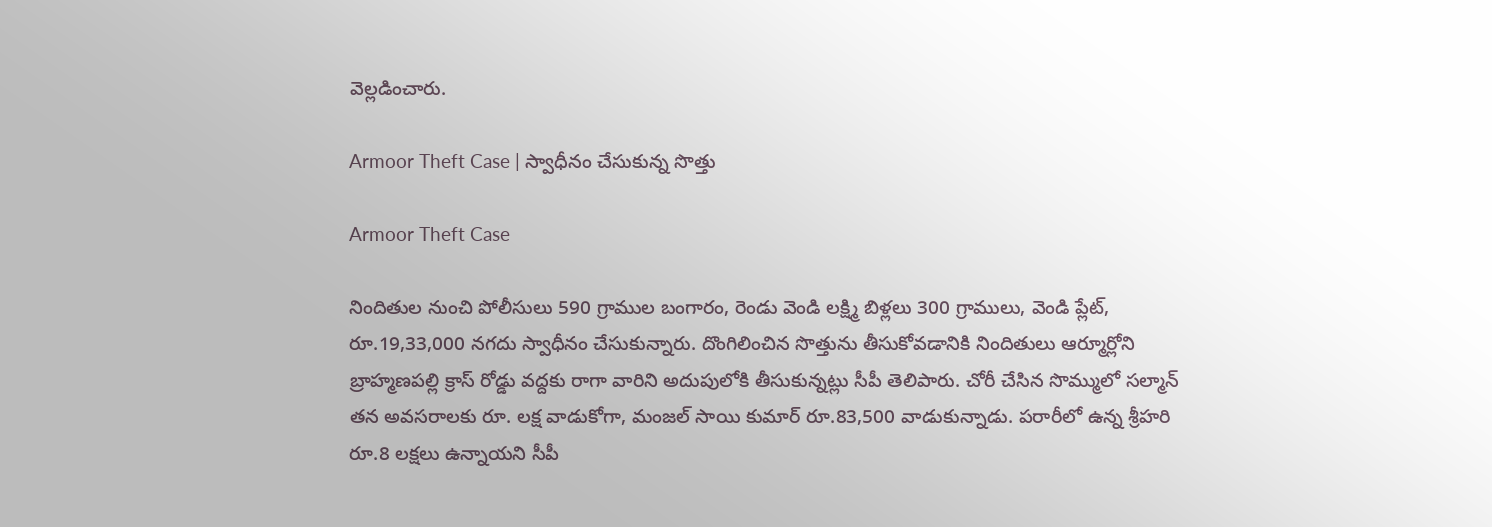వెల్లడించారు.

Armoor Theft Case | స్వాధీనం చేసుకున్న సొత్తు

Armoor Theft Case

నిందితుల నుంచి పోలీసులు 590 గ్రాముల బంగారం, రెండు వెండి లక్ష్మి బిళ్లలు 300 గ్రాములు, వెండి ప్లేట్, రూ.19,33,000 నగదు స్వాధీనం చేసుకున్నారు. దొంగిలించిన సొత్తును తీసుకోవడానికి నిందితులు ఆర్మూర్లోని బ్రాహ్మణపల్లి క్రాస్ రోడ్డు వద్దకు రాగా వారిని అదుపులోకి తీసుకున్నట్లు సీపీ తెలిపారు. చోరీ చేసిన సొమ్ములో సల్మాన్ తన అవసరాలకు రూ. లక్ష వాడుకోగా, మంజల్ సాయి కుమార్ రూ.83,500 వాడుకున్నాడు. పరారీలో ఉన్న శ్రీహరి రూ.8 లక్షలు ఉన్నాయని సీపీ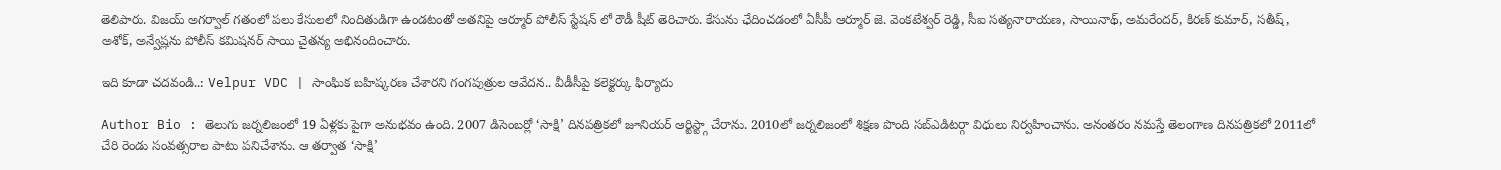తెలిపారు. విజయ్ అగర్వాల్ గతంలో పలు కేసులలో నిందితుడిగా ఉండటంతో అతనిపై ఆర్మూర్ పోలీస్ స్టేషన్ లో రౌడీ షీట్ తెరిచారు. కేసును ఛేదించడంలో ఏసీపీ ఆర్మూర్ జె. వెంకటేశ్వర్ రెడ్డి, సీఐ సత్యనారాయణ, సాయినాథ్, అమరేందర్, కిరణ్ కుమార్, సతీష్, అశోక్, అన్వేష్లను పోలీస్ కమిషనర్ సాయి చైతన్య అభినందించారు.

ఇది కూడా చదవండి..: Velpur VDC | సాంఘిక బహిష్కరణ చేశారని గంగపుత్రుల ఆవేదన.. వీడీసీపై కలెక్టర్కు ఫిర్యాదు

Author Bio : తెలుగు జర్నలిజంలో 19 ఏళ్లకు పైగా అనుభవం ఉంది. 2007 డిసెంబర్లో ‘సాక్షి’ దినపత్రికలో జూనియర్ ఆర్టిస్ట్గా చేరాను. 2010లో జర్నలిజంలో శిక్షణ పొంది సబ్ఎడిటర్గా విధులు నిర్వహించాను. అనంతరం నమస్తే తెలంగాణ దినపత్రికలో 2011లో చేరి రెండు సంవత్సరాల పాటు పనిచేశాను. ఆ తర్వాత ‘సాక్షి’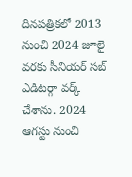దినపత్రికలో 2013 నుంచి 2024 జూలై వరకు సీనియర్ సబ్ ఎడిటర్గా వర్క్ చేశాను. 2024 ఆగస్టు నుంచి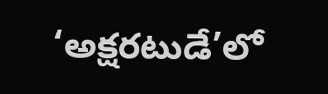‘అక్షరటుడే’లో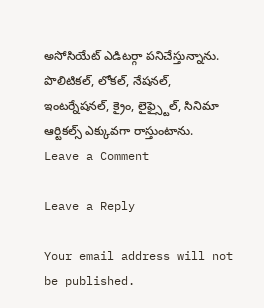అసోసియేట్ ఎడిటర్గా పనిచేస్తున్నాను. పొలిటికల్, లోకల్, నేషనల్, ఇంటర్నేషనల్, క్రైం, లైఫ్స్టైల్, సినిమా ఆర్టికల్స్ ఎక్కువగా రాస్తుంటాను.
Leave a Comment

Leave a Reply

Your email address will not be published.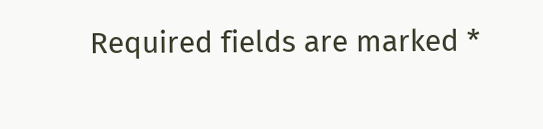Required fields are marked *